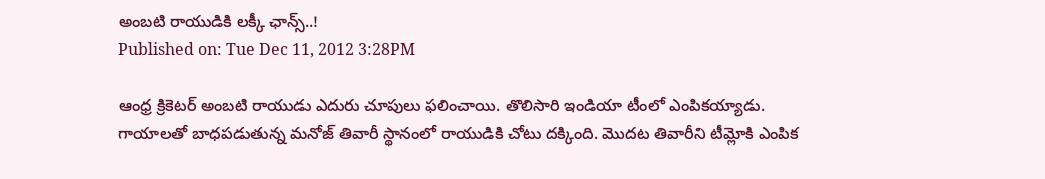అంబటి రాయుడికి లక్కీ ఛాన్స్..!
Published on: Tue Dec 11, 2012 3:28PM

ఆంధ్ర క్రికెటర్ అంబటి రాయుడు ఎదురు చూపులు ఫలించాయి. తొలిసారి ఇండియా టీంలో ఎంపికయ్యాడు. గాయాలతో బాధపడుతున్న మనోజ్ తివారీ స్థానంలో రాయుడికి చోటు దక్కింది. మొదట తివారీని టీమ్లోకి ఎంపిక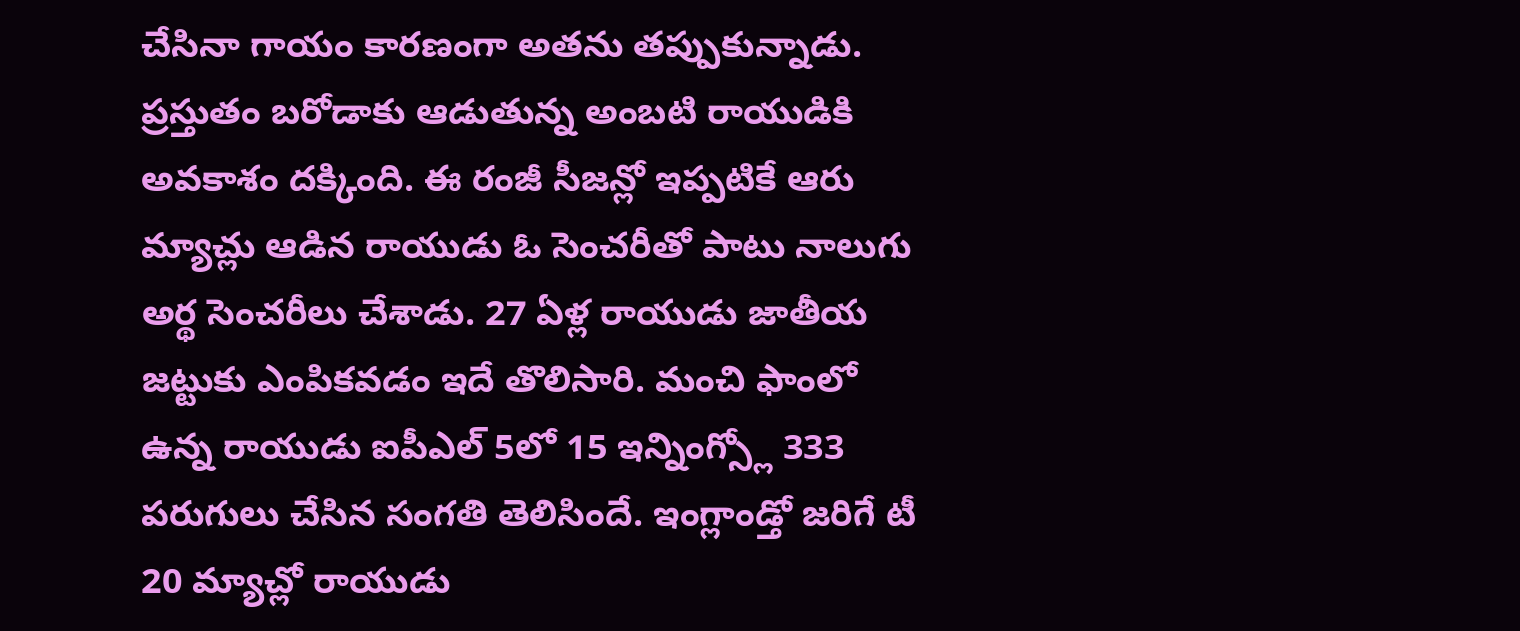చేసినా గాయం కారణంగా అతను తప్పుకున్నాడు. ప్రస్తుతం బరోడాకు ఆడుతున్న అంబటి రాయుడికి అవకాశం దక్కింది. ఈ రంజీ సీజన్లో ఇప్పటికే ఆరు మ్యాచ్లు ఆడిన రాయుడు ఓ సెంచరీతో పాటు నాలుగు అర్థ సెంచరీలు చేశాడు. 27 ఏళ్ల రాయుడు జాతీయ జట్టుకు ఎంపికవడం ఇదే తొలిసారి. మంచి ఫాంలో ఉన్న రాయుడు ఐపీఎల్ 5లో 15 ఇన్నింగ్స్లో 333 పరుగులు చేసిన సంగతి తెలిసిందే. ఇంగ్లాండ్తో జరిగే టీ 20 మ్యాచ్లో రాయుడు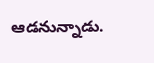ఆడనున్నాడు.